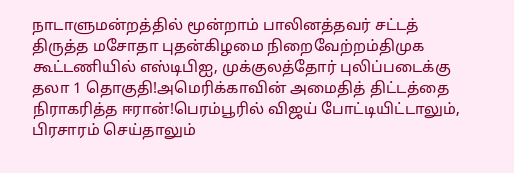நாடாளுமன்றத்தில் மூன்றாம் பாலினத்தவர் சட்டத் திருத்த மசோதா புதன்கிழமை நிறைவேற்றம்திமுக கூட்டணியில் எஸ்டிபிஐ, முக்குலத்தோர் புலிப்படைக்கு தலா 1 தொகுதி!அமெரிக்காவின் அமைதித் திட்டத்தை நிராகரித்த ஈரான்!பெரம்பூரில் விஜய் போட்டியிட்டாலும், பிரசாரம் செய்தாலும்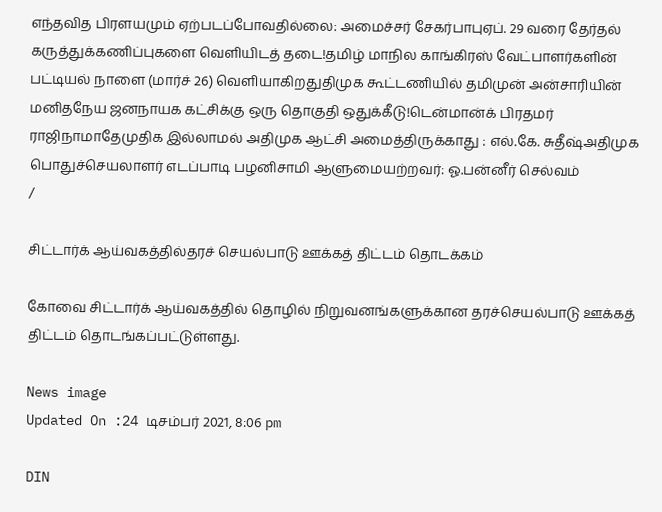எந்தவித பிரளயமும் ஏற்படப்போவதில்லை: அமைச்சர் சேகர்பாபுஏப். 29 வரை தேர்தல் கருத்துக்கணிப்புகளை வெளியிடத் தடை!தமிழ் மாநில காங்கிரஸ் வேட்பாளர்களின் பட்டியல் நாளை (மார்ச் 26) வெளியாகிறதுதிமுக கூட்டணியில் தமிமுன் அன்சாரியின் மனிதநேய ஜனநாயக கட்சிக்கு ஒரு தொகுதி ஒதுக்கீடு!டென்மான்க் பிரதமர் ராஜிநாமாதேமுதிக இல்லாமல் அதிமுக ஆட்சி அமைத்திருக்காது : எல்.கே. சுதீஷ்அதிமுக பொதுச்செயலாளர் எடப்பாடி பழனிசாமி ஆளுமையற்றவர்: ஓ.பன்னீர் செல்வம்
/

சிட்டார்க் ஆய்வகத்தில்தரச் செயல்பாடு ஊக்கத் திட்டம் தொடக்கம்

கோவை சிட்டார்க் ஆய்வகத்தில் தொழில் நிறுவனங்களுக்கான தரச்செயல்பாடு ஊக்கத் திட்டம் தொடங்கப்பட்டுள்ளது.

News image
Updated On :24 டிசம்பர் 2021, 8:06 pm

DIN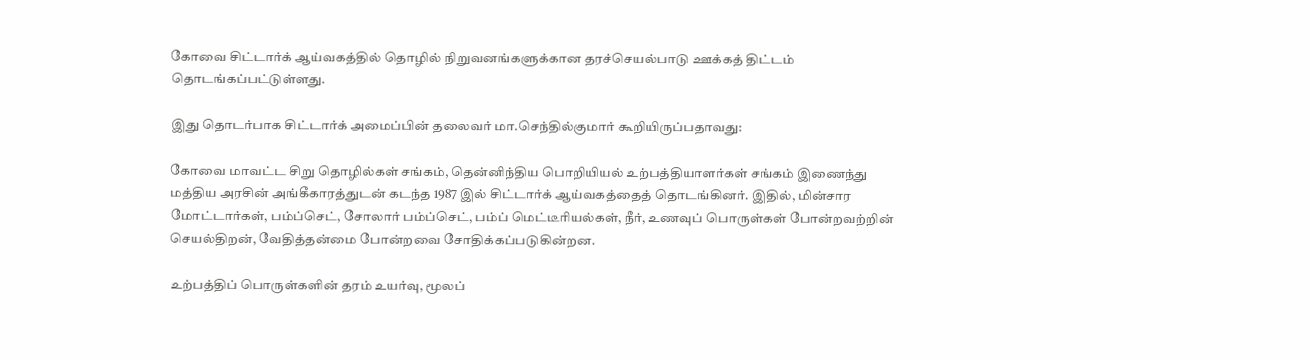கோவை சிட்டார்க் ஆய்வகத்தில் தொழில் நிறுவனங்களுக்கான தரச்செயல்பாடு ஊக்கத் திட்டம் தொடங்கப்பட்டுள்ளது.

இது தொடர்பாக சிட்டார்க் அமைப்பின் தலைவர் மா.செந்தில்குமார் கூறியிருப்பதாவது:

கோவை மாவட்ட சிறு தொழில்கள் சங்கம், தென்னிந்திய பொறியியல் உற்பத்தியாளர்கள் சங்கம் இணைந்து மத்திய அரசின் அங்கீகாரத்துடன் கடந்த 1987 இல் சிட்டார்க் ஆய்வகத்தைத் தொடங்கினர். இதில், மின்சார மோட்டார்கள், பம்ப்செட், சோலார் பம்ப்செட், பம்ப் மெட்டீரியல்கள், நீர், உணவுப் பொருள்கள் போன்றவற்றின் செயல்திறன், வேதித்தன்மை போன்றவை சோதிக்கப்படுகின்றன.

உற்பத்திப் பொருள்களின் தரம் உயர்வு, மூலப்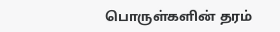பொருள்களின் தரம்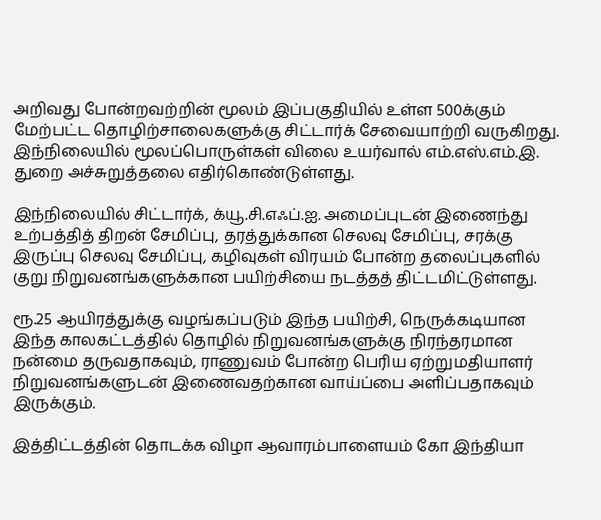அறிவது போன்றவற்றின் மூலம் இப்பகுதியில் உள்ள 500க்கும் மேற்பட்ட தொழிற்சாலைகளுக்கு சிட்டார்க் சேவையாற்றி வருகிறது. இந்நிலையில் மூலப்பொருள்கள் விலை உயர்வால் எம்.எஸ்.எம்.இ. துறை அச்சுறுத்தலை எதிர்கொண்டுள்ளது.

இந்நிலையில் சிட்டார்க், க்யூ.சி.எஃப்.ஐ. அமைப்புடன் இணைந்து உற்பத்தித் திறன் சேமிப்பு, தரத்துக்கான செலவு சேமிப்பு, சரக்கு இருப்பு செலவு சேமிப்பு, கழிவுகள் விரயம் போன்ற தலைப்புகளில் குறு நிறுவனங்களுக்கான பயிற்சியை நடத்தத் திட்டமிட்டுள்ளது.

ரூ.25 ஆயிரத்துக்கு வழங்கப்படும் இந்த பயிற்சி, நெருக்கடியான இந்த காலகட்டத்தில் தொழில் நிறுவனங்களுக்கு நிரந்தரமான நன்மை தருவதாகவும், ராணுவம் போன்ற பெரிய ஏற்றுமதியாளர் நிறுவனங்களுடன் இணைவதற்கான வாய்ப்பை அளிப்பதாகவும் இருக்கும்.

இத்திட்டத்தின் தொடக்க விழா ஆவாரம்பாளையம் கோ இந்தியா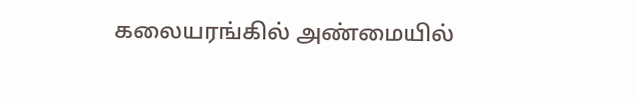கலையரங்கில் அண்மையில்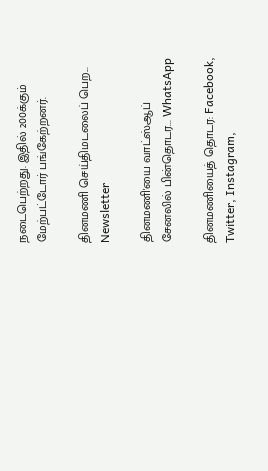நடைபெற்றது. இதில் 200க்கும் மேற்பட்டோர் பங்கேற்றனர்.

தினமணி செய்திமடலைப் பெற... Newsletter

தினமணி'யை வாட்ஸ்ஆப் சேனலில் பின்தொடர... WhatsApp

தினமணியைத் தொடர: Facebook, Twitter, Instagram,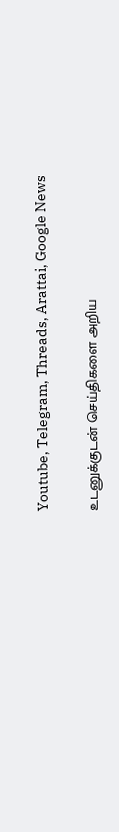Youtube, Telegram, Threads, Arattai, Google News

உடனுக்குடன் செய்திகளை அறிய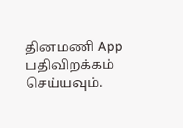தினமணி App பதிவிறக்கம் செய்யவும்.